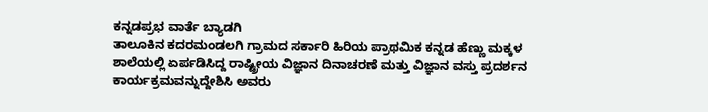ಕನ್ನಡಪ್ರಭ ವಾರ್ತೆ ಬ್ಯಾಡಗಿ
ತಾಲೂಕಿನ ಕದರಮಂಡಲಗಿ ಗ್ರಾಮದ ಸರ್ಕಾರಿ ಹಿರಿಯ ಪ್ರಾಥಮಿಕ ಕನ್ನಡ ಹೆಣ್ಣು ಮಕ್ಕಳ ಶಾಲೆಯಲ್ಲಿ ಏರ್ಪಡಿಸಿದ್ದ ರಾಷ್ಟ್ರೀಯ ವಿಜ್ಞಾನ ದಿನಾಚರಣೆ ಮತ್ತು ವಿಜ್ಞಾನ ವಸ್ತು ಪ್ರದರ್ಶನ ಕಾರ್ಯಕ್ರಮವನ್ನುದ್ದೇಶಿಸಿ ಅವರು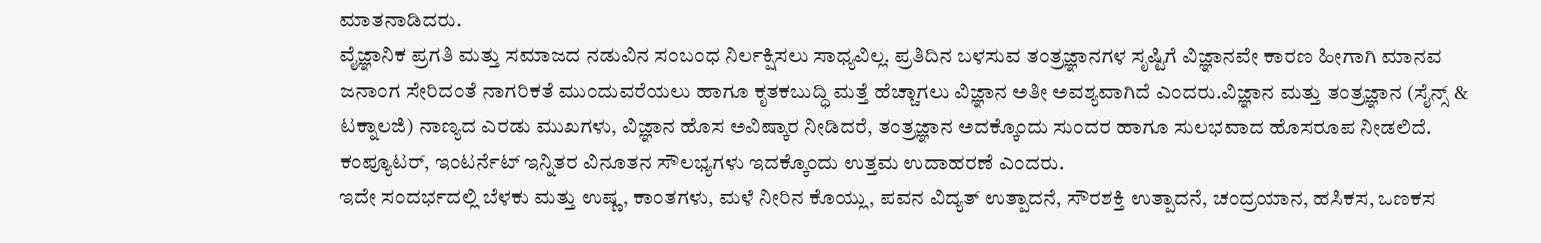ಮಾತನಾಡಿದರು.
ವೈಜ್ಞಾನಿಕ ಪ್ರಗತಿ ಮತ್ತು ಸಮಾಜದ ನಡುವಿನ ಸಂಬಂಧ ನಿರ್ಲಕ್ಷಿಸಲು ಸಾಧ್ಯವಿಲ್ಲ. ಪ್ರತಿದಿನ ಬಳಸುವ ತಂತ್ರಜ್ಞಾನಗಳ ಸೃಷ್ಟಿಗೆ ವಿಜ್ಞಾನವೇ ಕಾರಣ ಹೀಗಾಗಿ ಮಾನವ ಜನಾಂಗ ಸೇರಿದಂತೆ ನಾಗರಿಕತೆ ಮುಂದುವರೆಯಲು ಹಾಗೂ ಕೃತಕಬುದ್ಧಿ ಮತ್ತೆ ಹೆಚ್ಚಾಗಲು ವಿಜ್ಞಾನ ಅತೀ ಅವಶ್ಯವಾಗಿದೆ ಎಂದರು.ವಿಜ್ಞಾನ ಮತ್ತು ತಂತ್ರಜ್ಞಾನ (ಸೈನ್ಸ್ & ಟಕ್ನಾಲಜಿ) ನಾಣ್ಯದ ಎರಡು ಮುಖಗಳು, ವಿಜ್ಞಾನ ಹೊಸ ಅವಿಷ್ಕಾರ ನೀಡಿದರೆ, ತಂತ್ರಜ್ಞಾನ ಅದಕ್ಕೊಂದು ಸುಂದರ ಹಾಗೂ ಸುಲಭವಾದ ಹೊಸರೂಪ ನೀಡಲಿದೆ. ಕಂಪ್ಯೂಟರ್, ಇಂಟರ್ನೆಟ್ ಇನ್ನಿತರ ವಿನೂತನ ಸೌಲಭ್ಯಗಳು ಇದಕ್ಕೊಂದು ಉತ್ತಮ ಉದಾಹರಣೆ ಎಂದರು.
ಇದೇ ಸಂದರ್ಭದಲ್ಲಿ ಬೆಳಕು ಮತ್ತು ಉಷ್ಣ, ಕಾಂತಗಳು, ಮಳೆ ನೀರಿನ ಕೊಯ್ಲು, ಪವನ ವಿದ್ಯತ್ ಉತ್ಪಾದನೆ, ಸೌರಶಕ್ತಿ ಉತ್ಪಾದನೆ, ಚಂದ್ರಯಾನ, ಹಸಿಕಸ, ಒಣಕಸ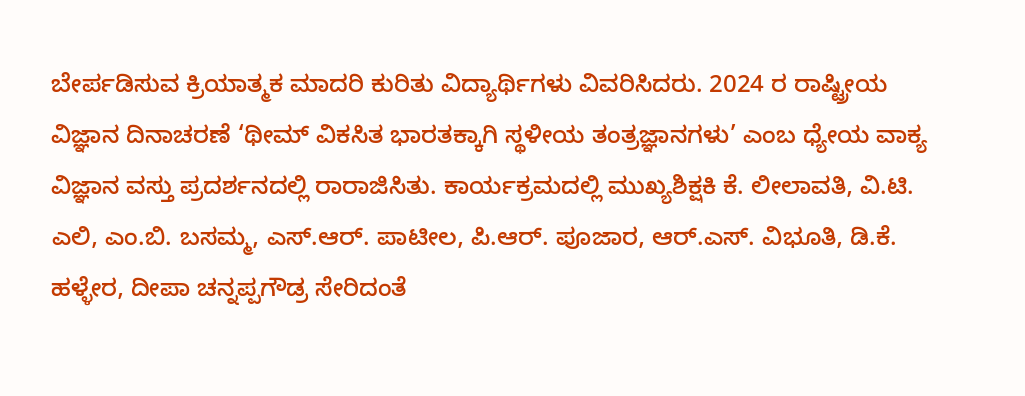ಬೇರ್ಪಡಿಸುವ ಕ್ರಿಯಾತ್ಮಕ ಮಾದರಿ ಕುರಿತು ವಿದ್ಯಾರ್ಥಿಗಳು ವಿವರಿಸಿದರು. 2024 ರ ರಾಷ್ಟ್ರೀಯ ವಿಜ್ಞಾನ ದಿನಾಚರಣೆ ‘ಥೀಮ್ ವಿಕಸಿತ ಭಾರತಕ್ಕಾಗಿ ಸ್ಥಳೀಯ ತಂತ್ರಜ್ಞಾನಗಳು’ ಎಂಬ ಧ್ಯೇಯ ವಾಕ್ಯ ವಿಜ್ಞಾನ ವಸ್ತು ಪ್ರದರ್ಶನದಲ್ಲಿ ರಾರಾಜಿಸಿತು. ಕಾರ್ಯಕ್ರಮದಲ್ಲಿ ಮುಖ್ಯಶಿಕ್ಷಕಿ ಕೆ. ಲೀಲಾವತಿ, ವಿ.ಟಿ. ಎಲಿ, ಎಂ.ಬಿ. ಬಸಮ್ಮ, ಎಸ್.ಆರ್. ಪಾಟೀಲ, ಪಿ.ಆರ್. ಪೂಜಾರ, ಆರ್.ಎಸ್. ವಿಭೂತಿ, ಡಿ.ಕೆ. ಹಳ್ಳೇರ, ದೀಪಾ ಚನ್ನಪ್ಪಗೌಡ್ರ ಸೇರಿದಂತೆ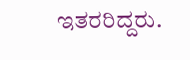ಇತರರಿದ್ದರು.